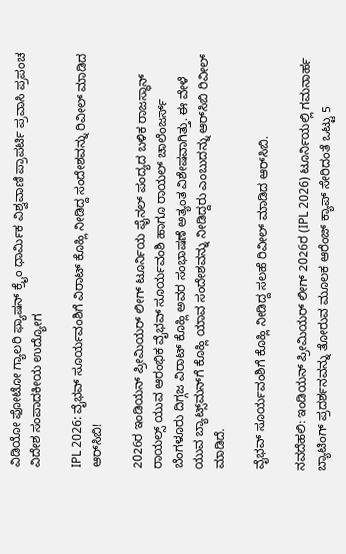ವಿಡಿಯೋ ಫೋಟೋ ಗ್ಯಾಲರಿ ಫ್ಯಾಷನ್ ಕ್ರೈಂ ಧಾರ್ಮಿಕ ವಿಶ್ವವಾಣಿ ಪ್ರಾಪರ್ಟಿ ಪ್ರವಾಸಿ ಪ್ರಪಂಚ ವಿದೇಶ ಸಂಪಾದಕೀಯ ಉದ್ಯೋಗ

IPL 2026: ವೈಭವ್‌ ಸೂರ್ಯವಂಶಿಗೆ ವಿರಾಟ್‌ ಕೊಹ್ಲಿ ನೀಡಿದ್ದ ಸಂದೇಶವನ್ನು ರಿವೀಲ್‌ ಮಾಡಿದ ಆರ್‌ಸಿಬಿ!

2026ರ ಇಂಡಿಯನ್‌ ಪ್ರೀಮಿಯರ್‌ ಲೀಗ್‌ ಟೂರ್ನಿಯ ಫೈನಲ್‌ ಪಂದ್ಯದ ಬಳಿಕ ರಾಜಸ್ಥಾನ್‌ ರಾಯಲ್ಸ್‌ ಯುವ ಆರಂಭಿಕ ವೈಭವ್‌ ಸೂರ್ಯವಂಶಿ ಹಾಗೂ ರಾಯಲ್‌ ಚಾಲೆಂಜರ್ಸ್‌ ಬೆಂಗಳೂರು ದಿಗ್ಗಜ ವಿರಾಟ್‌ ಕೊಹ್ಲಿ ಅವರ ಸಂಭಾಷಣೆ ಅತ್ಯಂತ ವಿಶೇಷವಾಗಿತ್ತು. ಈ ವೇಳೆ ಯುವ ಬ್ಯಾಟ್ಸ್‌ಮನ್‌ಗೆ ಕೊಹ್ಲಿ ಯಾವ ಸಂದೇಶವನ್ನು ನೀಡಿದ್ದರು ಎಂಬುದನ್ನು ಆರ್‌ಸಿಬಿ ರಿವೀಲ್‌ ಮಾಡಿದೆ.

ವೈಭವ್‌ ಸೂರ್ಯವಂಶಿಗೆ ಕೊಹ್ಲಿ ನೀಡಿದ್ದ ಸಲಹೆ ರಿವೀಲ್‌ ಮಾಡಿದ ಆರ್‌ಸಿಬಿ.

ನವದೆಹಲಿ: ಇಂಡಿಯನ್‌ ಪ್ರೀಮಿಯರ್‌ ಲೀಗ್‌ 2026ರ (IPL 2026) ಟೂರ್ನಿಯಲ್ಲಿ ಗಮನಾರ್ಹ ಬ್ಯಾಟಿಂಗ್‌ ಪ್ರದರ್ಶನವನ್ನು ತೋರುವ ಮೂಲಕ ಆರೆಂಜ್‌ ಕ್ಯಾಪ್‌ ಸೇರಿದಂತೆ ಒಟ್ಟು 5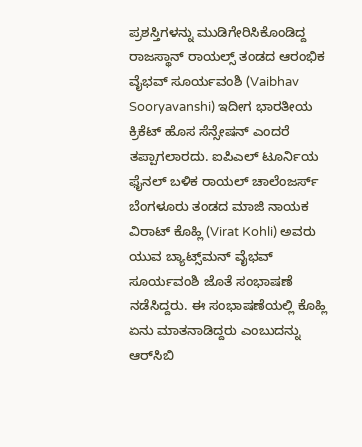ಪ್ರಶಸ್ತಿಗಳನ್ನು ಮುಡಿಗೇರಿಸಿಕೊಂಡಿದ್ದ ರಾಜಸ್ಥಾನ್‌ ರಾಯಲ್ಸ್‌ ತಂಡದ ಆರಂಭಿಕ ವೈಭವ್‌ ಸೂರ್ಯವಂಶಿ (Vaibhav Sooryavanshi) ಇದೀಗ ಭಾರತೀಯ ಕ್ರಿಕೆಟ್‌ ಹೊಸ ಸೆನ್ಸೇಷನ್‌ ಎಂದರೆ ತಪ್ಪಾಗಲಾರದು. ಐಪಿಎಲ್‌ ಟೂರ್ನಿಯ ಫೈನಲ್‌ ಬಳಿಕ ರಾಯಲ್‌ ಚಾಲೆಂಜರ್ಸ್‌ ಬೆಂಗಳೂರು ತಂಡದ ಮಾಜಿ ನಾಯಕ ವಿರಾಟ್‌ ಕೊಹ್ಲಿ (Virat Kohli) ಅವರು ಯುವ ಬ್ಯಾಟ್ಸ್‌ಮನ್‌ ವೈಭವ್‌ ಸೂರ್ಯವಂಶಿ ಜೊತೆ ಸಂಭಾಷಣೆ ನಡೆಸಿದ್ದರು. ಈ ಸಂಭಾಷಣೆಯಲ್ಲಿ ಕೊಹ್ಲಿ ಏನು ಮಾತನಾಡಿದ್ದರು ಎಂಬುದನ್ನು ಆರ್‌ಸಿಬಿ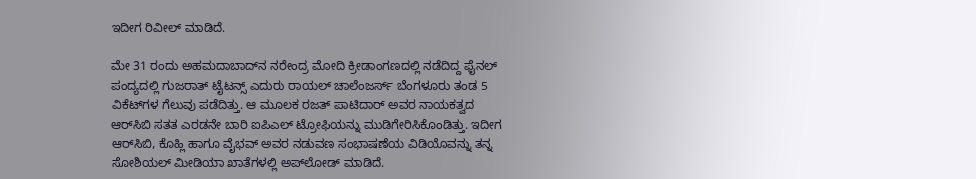ಇದೀಗ ರಿವೀಲ್‌ ಮಾಡಿದೆ.

ಮೇ 31 ರಂದು ಅಹಮದಾಬಾದ್‌ನ ನರೇಂದ್ರ ಮೋದಿ ಕ್ರೀಡಾಂಗಣದಲ್ಲಿ ನಡೆದಿದ್ದ ಫೈನಲ್‌ ಪಂದ್ಯದಲ್ಲಿ ಗುಜರಾತ್‌ ಟೈಟನ್ಸ್‌ ಎದುರು ರಾಯಲ್‌ ಚಾಲೆಂಜರ್ಸ್‌ ಬೆಂಗಳೂರು ತಂಡ 5 ವಿಕೆಟ್‌ಗಳ ಗೆಲುವು ಪಡೆದಿತ್ತು. ಆ ಮೂಲಕ ರಜತ್‌ ಪಾಟಿದಾರ್‌ ಅವರ ನಾಯಕತ್ವದ ಆರ್‌ಸಿಬಿ ಸತತ ಎರಡನೇ ಬಾರಿ ಐಪಿಎಲ್‌ ಟ್ರೋಫಿಯನ್ನು ಮುಡಿಗೇರಿಸಿಕೊಂಡಿತ್ತು. ಇದೀಗ ಆರ್‌ಸಿಬಿ, ಕೊಹ್ಲಿ ಹಾಗೂ ವೈಭವ್‌ ಅವರ ನಡುವಣ ಸಂಭಾಷಣೆಯ ವಿಡಿಯೊವನ್ನು ತನ್ನ ಸೋಶಿಯಲ್‌ ಮೀಡಿಯಾ ಖಾತೆಗಳಲ್ಲಿ ಅಪ್‌ಲೋಡ್‌ ಮಾಡಿದೆ.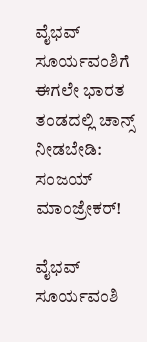ವೈಭವ್‌ ಸೂರ್ಯವಂಶಿಗೆ ಈಗಲೇ ಭಾರತ ತಂಡದಲ್ಲಿ ಚಾನ್ಸ್‌ ನೀಡಬೇಡಿ: ಸಂಜಯ್‌ ಮಾಂಜ್ರೇಕರ್‌!

ವೈಭವ್‌ ಸೂರ್ಯವಂಶಿ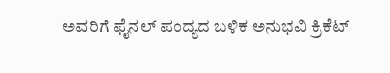ಅವರಿಗೆ ಫೈನಲ್ ಪಂದ್ಯದ ಬಳಿಕ ಅನುಭವಿ ಕ್ರಿಕೆಟ್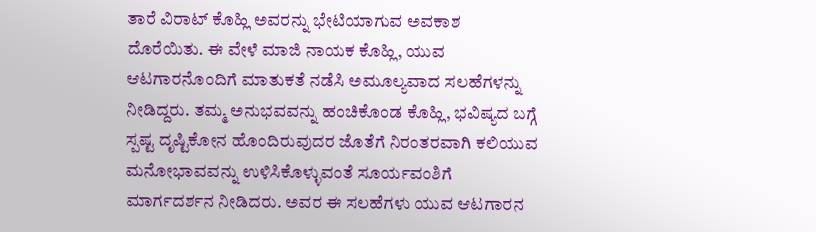ತಾರೆ ವಿರಾಟ್‌ ಕೊಹ್ಲಿ ಅವರನ್ನು ಭೇಟಿಯಾಗುವ ಅವಕಾಶ ದೊರೆಯಿತು. ಈ ವೇಳೆ ಮಾಜಿ ನಾಯಕ ಕೊಹ್ಲಿ, ಯುವ ಆಟಗಾರನೊಂದಿಗೆ ಮಾತುಕತೆ ನಡೆಸಿ ಅಮೂಲ್ಯವಾದ ಸಲಹೆಗಳನ್ನು ನೀಡಿದ್ದರು. ತಮ್ಮ ಅನುಭವವನ್ನು ಹಂಚಿಕೊಂಡ ಕೊಹ್ಲಿ, ಭವಿಷ್ಯದ ಬಗ್ಗೆ ಸ್ಪಷ್ಟ ದೃಷ್ಟಿಕೋನ ಹೊಂದಿರುವುದರ ಜೊತೆಗೆ ನಿರಂತರವಾಗಿ ಕಲಿಯುವ ಮನೋಭಾವವನ್ನು ಉಳಿಸಿಕೊಳ್ಳುವಂತೆ ಸೂರ್ಯವಂಶಿಗೆ ಮಾರ್ಗದರ್ಶನ ನೀಡಿದರು. ಅವರ ಈ ಸಲಹೆಗಳು ಯುವ ಆಟಗಾರನ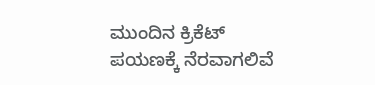ಮುಂದಿನ ಕ್ರಿಕೆಟ್ ಪಯಣಕ್ಕೆ ನೆರವಾಗಲಿವೆ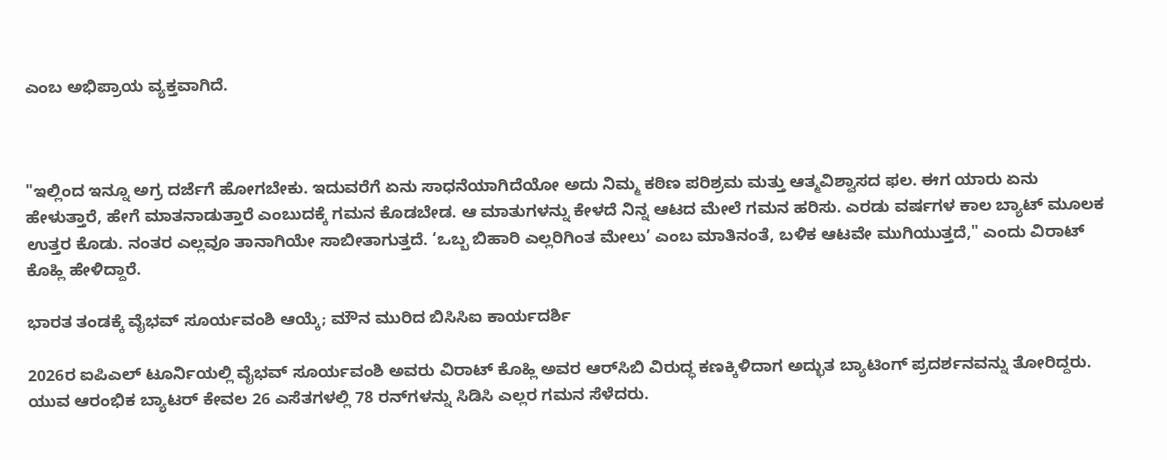ಎಂಬ ಅಭಿಪ್ರಾಯ ವ್ಯಕ್ತವಾಗಿದೆ.



"ಇಲ್ಲಿಂದ ಇನ್ನೂ ಅಗ್ರ ದರ್ಜೆಗೆ ಹೋಗಬೇಕು. ಇದುವರೆಗೆ ಏನು ಸಾಧನೆಯಾಗಿದೆಯೋ ಅದು ನಿಮ್ಮ ಕಠಿಣ ಪರಿಶ್ರಮ ಮತ್ತು ಆತ್ಮವಿಶ್ವಾಸದ ಫಲ. ಈಗ ಯಾರು ಏನು ಹೇಳುತ್ತಾರೆ, ಹೇಗೆ ಮಾತನಾಡುತ್ತಾರೆ ಎಂಬುದಕ್ಕೆ ಗಮನ ಕೊಡಬೇಡ. ಆ ಮಾತುಗಳನ್ನು ಕೇಳದೆ ನಿನ್ನ ಆಟದ ಮೇಲೆ ಗಮನ ಹರಿಸು. ಎರಡು ವರ್ಷಗಳ ಕಾಲ ಬ್ಯಾಟ್‌ ಮೂಲಕ ಉತ್ತರ ಕೊಡು. ನಂತರ ಎಲ್ಲವೂ ತಾನಾಗಿಯೇ ಸಾಬೀತಾಗುತ್ತದೆ. ‘ಒಬ್ಬ ಬಿಹಾರಿ ಎಲ್ಲರಿಗಿಂತ ಮೇಲು’ ಎಂಬ ಮಾತಿನಂತೆ, ಬಳಿಕ ಆಟವೇ ಮುಗಿಯುತ್ತದೆ," ಎಂದು ವಿರಾಟ್‌ ಕೊಹ್ಲಿ ಹೇಳಿದ್ದಾರೆ.

ಭಾರತ ತಂಡಕ್ಕೆ ವೈಭವ್‌ ಸೂರ್ಯವಂಶಿ ಆಯ್ಕೆ; ಮೌನ ಮುರಿದ ಬಿಸಿಸಿಐ ಕಾರ್ಯದರ್ಶಿ

2026ರ ಐಪಿಎಲ್‌ ಟೂರ್ನಿಯಲ್ಲಿ ವೈಭವ್‌ ಸೂರ್ಯವಂಶಿ ಅವರು ವಿರಾಟ್‌ ಕೊಹ್ಲಿ ಅವರ ಆರ್‌ಸಿಬಿ ವಿರುದ್ಧ ಕಣಕ್ಕಿಳಿದಾಗ ಅದ್ಭುತ ಬ್ಯಾಟಿಂಗ್ ಪ್ರದರ್ಶನವನ್ನು ತೋರಿದ್ದರು. ಯುವ ಆರಂಭಿಕ ಬ್ಯಾಟರ್ ಕೇವಲ 26 ಎಸೆತಗಳಲ್ಲಿ 78 ರನ್‌ಗಳನ್ನು ಸಿಡಿಸಿ ಎಲ್ಲರ ಗಮನ ಸೆಳೆದರು.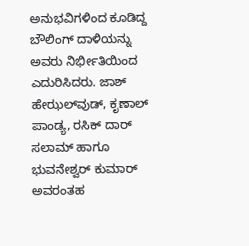ಅನುಭವಿಗಳಿಂದ ಕೂಡಿದ್ದ ಬೌಲಿಂಗ್ ದಾಳಿಯನ್ನು ಅವರು ನಿರ್ಭೀತಿಯಿಂದ ಎದುರಿಸಿದರು. ಜಾಶ್‌ ಹೇಝಲ್‌ವುಡ್‌, ಕೃಣಾಲ್‌ ಪಾಂಡ್ಯ, ರಸಿಕ್‌ ದಾರ್‌ ಸಲಾಮ್‌ ಹಾಗೂ ಭುವನೇಶ್ವರ್‌ ಕುಮಾರ್‌ ಅವರಂತಹ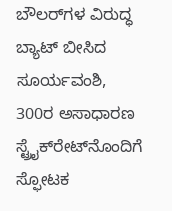ಬೌಲರ್‌ಗಳ ವಿರುದ್ಧ ಬ್ಯಾಟ್ ಬೀಸಿದ ಸೂರ್ಯವಂಶಿ, 300ರ ಅಸಾಧಾರಣ ಸ್ಟ್ರೈಕ್‌ರೇಟ್‌ನೊಂದಿಗೆ ಸ್ಫೋಟಕ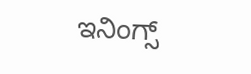ಇನಿಂಗ್ಸ್‌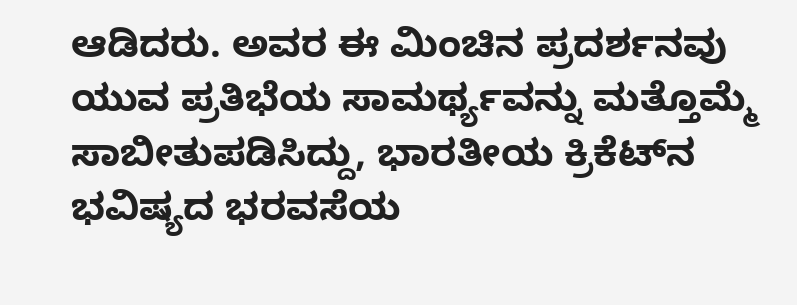ಆಡಿದರು. ಅವರ ಈ ಮಿಂಚಿನ ಪ್ರದರ್ಶನವು ಯುವ ಪ್ರತಿಭೆಯ ಸಾಮರ್ಥ್ಯವನ್ನು ಮತ್ತೊಮ್ಮೆ ಸಾಬೀತುಪಡಿಸಿದ್ದು, ಭಾರತೀಯ ಕ್ರಿಕೆಟ್‌ನ ಭವಿಷ್ಯದ ಭರವಸೆಯ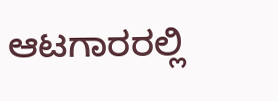ಆಟಗಾರರಲ್ಲಿ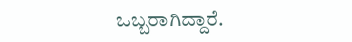ಒಬ್ಬರಾಗಿದ್ದಾರೆ.